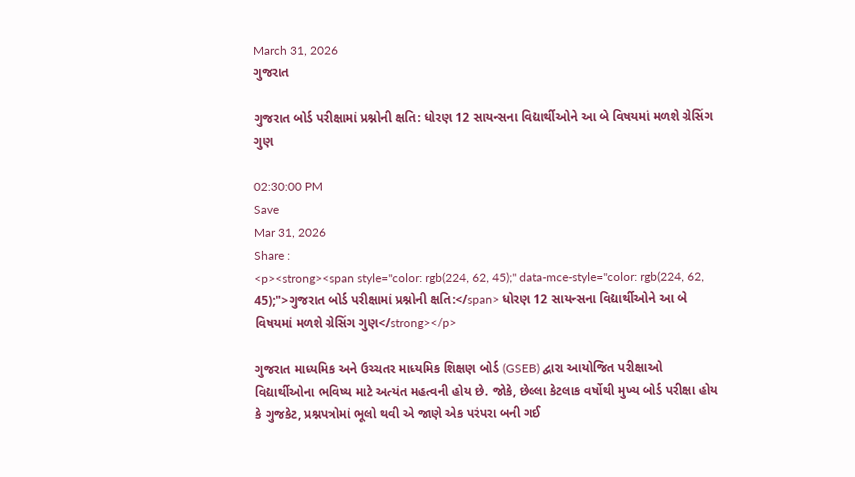March 31, 2026
ગુજરાત

ગુજરાત બોર્ડ પરીક્ષામાં પ્રશ્નોની ક્ષતિ: ધોરણ 12 સાયન્સના વિદ્યાર્થીઓને આ બે વિષયમાં મળશે ગ્રેસિંગ ગુણ

02:30:00 PM
Save
Mar 31, 2026
Share :
<p><strong><span style="color: rgb(224, 62, 45);" data-mce-style="color: rgb(224, 62, 45);">ગુજરાત બોર્ડ પરીક્ષામાં પ્રશ્નોની ક્ષતિ:</span> ધોરણ 12 સાયન્સના વિદ્યાર્થીઓને આ બે વિષયમાં મળશે ગ્રેસિંગ ગુણ</strong></p>

ગુજરાત માધ્યમિક અને ઉચ્ચતર માધ્યમિક શિક્ષણ બોર્ડ (GSEB) દ્વારા આયોજિત પરીક્ષાઓ વિદ્યાર્થીઓના ભવિષ્ય માટે અત્યંત મહત્વની હોય છે. જોકે, છેલ્લા કેટલાક વર્ષોથી મુખ્ય બોર્ડ પરીક્ષા હોય કે ગુજકેટ, પ્રશ્નપત્રોમાં ભૂલો થવી એ જાણે એક પરંપરા બની ગઈ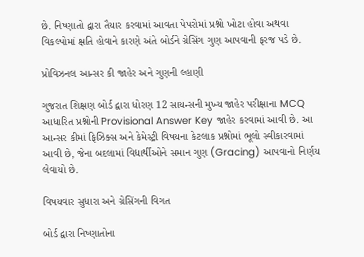છે. નિષ્ણાતો દ્વારા તૈયાર કરવામાં આવતા પેપરોમાં પ્રશ્નો ખોટા હોવા અથવા વિકલ્પોમાં ક્ષતિ હોવાને કારણે અંતે બોર્ડને ગ્રેસિંગ ગુણ આપવાની ફરજ પડે છે.

પ્રોવિઝનલ આન્સર કી જાહેર અને ગુણની લ્હાણી

ગુજરાત શિક્ષણ બોર્ડ દ્વારા ધોરણ 12 સાયન્સની મુખ્ય જાહેર પરીક્ષાના MCQ આધારિત પ્રશ્નોની Provisional Answer Key જાહેર કરવામાં આવી છે. આ આન્સર કીમાં ફિઝિક્સ અને કેમેસ્ટ્રી વિષયના કેટલાક પ્રશ્નોમાં ભૂલો સ્વીકારવામાં આવી છે, જેના બદલામાં વિદ્યાર્થીઓને સમાન ગુણ (Gracing) આપવાનો નિર્ણય લેવાયો છે.

વિષયવાર સુધારા અને ગ્રેસિંગની વિગત

બોર્ડ દ્વારા નિષ્ણાતોના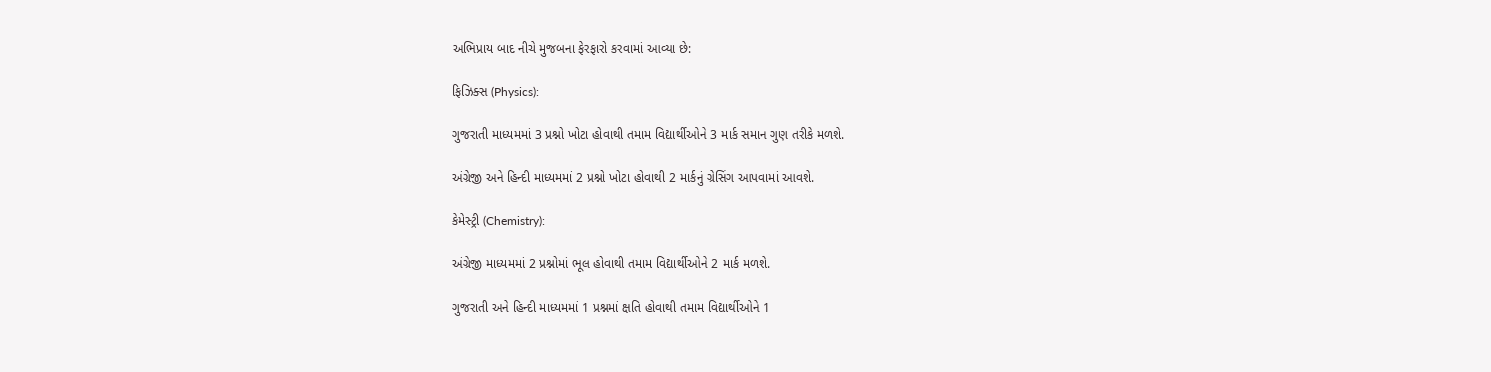અભિપ્રાય બાદ નીચે મુજબના ફેરફારો કરવામાં આવ્યા છે:

ફિઝિક્સ (Physics):

ગુજરાતી માધ્યમમાં 3 પ્રશ્નો ખોટા હોવાથી તમામ વિદ્યાર્થીઓને 3 માર્ક સમાન ગુણ તરીકે મળશે.

અંગ્રેજી અને હિન્દી માધ્યમમાં 2 પ્રશ્નો ખોટા હોવાથી 2 માર્કનું ગ્રેસિંગ આપવામાં આવશે.

કેમેસ્ટ્રી (Chemistry):

અંગ્રેજી માધ્યમમાં 2 પ્રશ્નોમાં ભૂલ હોવાથી તમામ વિદ્યાર્થીઓને 2 માર્ક મળશે.

ગુજરાતી અને હિન્દી માધ્યમમાં 1 પ્રશ્નમાં ક્ષતિ હોવાથી તમામ વિદ્યાર્થીઓને 1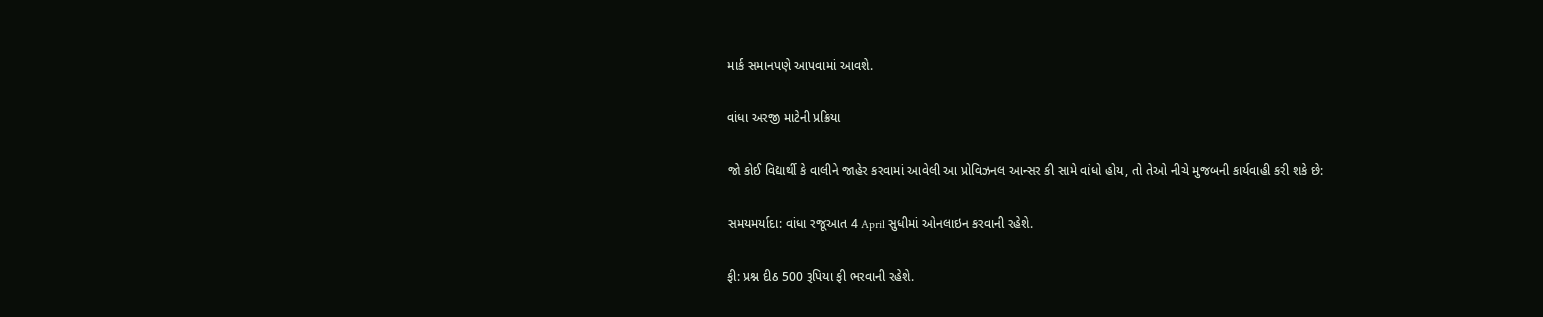માર્ક સમાનપણે આપવામાં આવશે.

વાંધા અરજી માટેની પ્રક્રિયા

જો કોઈ વિદ્યાર્થી કે વાલીને જાહેર કરવામાં આવેલી આ પ્રોવિઝનલ આન્સર કી સામે વાંધો હોય, તો તેઓ નીચે મુજબની કાર્યવાહી કરી શકે છે:

સમયમર્યાદા: વાંધા રજૂઆત 4 April સુધીમાં ઓનલાઇન કરવાની રહેશે.

ફી: પ્રશ્ન દીઠ 500 રૂપિયા ફી ભરવાની રહેશે.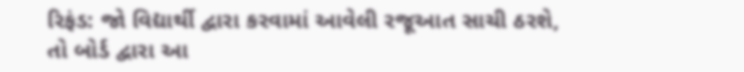રિફંડ: જો વિદ્યાર્થી દ્વારા કરવામાં આવેલી રજૂઆત સાચી ઠરશે, તો બોર્ડ દ્વારા આ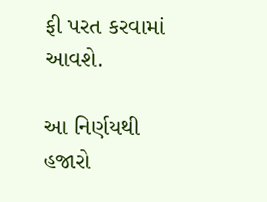ફી પરત કરવામાં આવશે.

આ નિર્ણયથી હજારો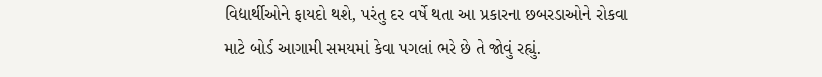વિદ્યાર્થીઓને ફાયદો થશે, પરંતુ દર વર્ષે થતા આ પ્રકારના છબરડાઓને રોકવા માટે બોર્ડ આગામી સમયમાં કેવા પગલાં ભરે છે તે જોવું રહ્યું.